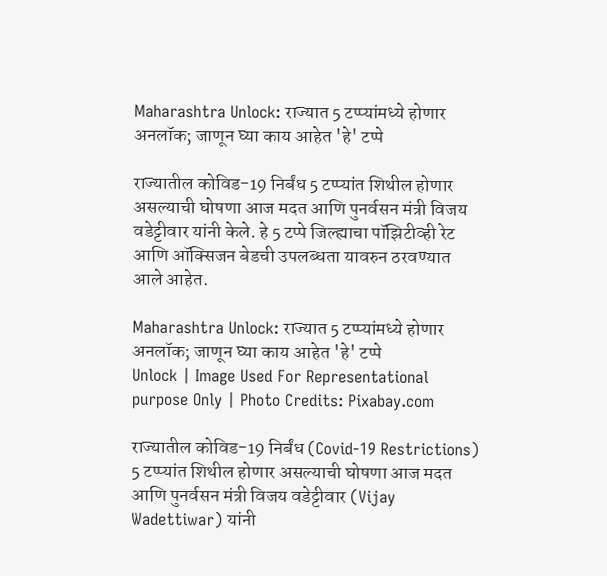Maharashtra Unlock: राज्यात 5 टप्प्यांमध्ये होणार अनलॉक; जाणून घ्या काय आहेत 'हे' टप्पे

राज्यातील कोविड-19 निर्बंध 5 टप्प्यांत शिथील होणार असल्याची घोषणा आज मदत आणि पुनर्वसन मंत्री विजय वडेट्टीवार यांनी केले. हे 5 टप्पे जिल्ह्याचा पॉझिटीव्ही रेट आणि ऑक्सिजन बेडची उपलब्धता यावरुन ठरवण्यात आले आहेत.

Maharashtra Unlock: राज्यात 5 टप्प्यांमध्ये होणार अनलॉक; जाणून घ्या काय आहेत 'हे' टप्पे
Unlock | Image Used For Representational purpose Only | Photo Credits: Pixabay.com

राज्यातील कोविड-19 निर्बंध (Covid-19 Restrictions) 5 टप्प्यांत शिथील होणार असल्याची घोषणा आज मदत आणि पुनर्वसन मंत्री विजय वडेट्टीवार (Vijay Wadettiwar) यांनी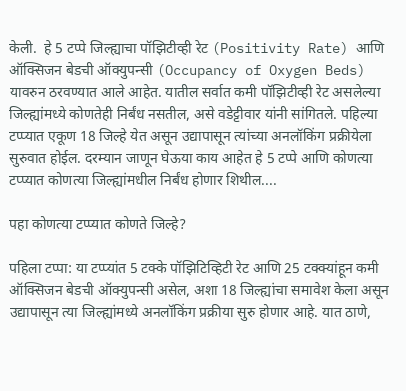केली.  हे 5 टप्पे जिल्ह्याचा पॉझिटीव्ही रेट (Positivity Rate) आणि ऑक्सिजन बेडची ऑक्युपन्सी (Occupancy of Oxygen Beds) यावरुन ठरवण्यात आले आहेत. यातील सर्वात कमी पॉझिटीव्ही रेट असलेल्या जिल्ह्यांमध्ये कोणतेही निर्बंध नसतील, असे वडेट्टीवार यांनी सांगितले. पहिल्या टप्प्यात एकूण 18 जिल्हे येत असून उद्यापासून त्यांच्या अनलॉकिंग प्रक्रीयेला सुरुवात होईल. दरम्यान जाणून घेऊया काय आहेत हे 5 टप्पे आणि कोणत्या टप्प्यात कोणत्या जिल्ह्यांमधील निर्बंध होणार शिथील....

पहा कोणत्या टप्प्यात कोणते जिल्हे?

पहिला टप्पा: या टप्प्यांत 5 टक्के पॉझिटिव्हिटी रेट आणि 25 टक्क्यांहून कमी ऑक्सिजन बेडची ऑक्युपन्सी असेल, अशा 18 जिल्ह्यांचा समावेश केला असून उद्यापासून त्या जिल्ह्यांमध्ये अनलॉकिंग प्रक्रीया सुरु होणार आहे. यात ठाणे,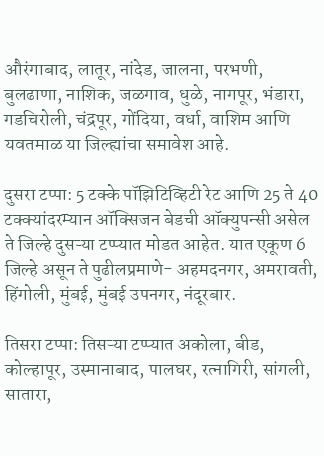औरंगाबाद, लातूर, नांदेड, जालना, परभणी, बुलढाणा, नाशिक, जळगाव, धुळे, नागपूर, भंडारा, गडचिरोली, चंद्रपूर, गोंदिया, वर्धा, वाशिम आणि यवतमाळ या जिल्ह्यांचा समावेश आहे.

दुसरा टप्पा: 5 टक्के पॉझिटिव्हिटी रेट आणि 25 ते 40 टक्क्यांदरम्यान ऑक्सिजन बेडची ऑक्युपन्सी असेल ते जिल्हे दुसऱ्या टप्प्यात मोडत आहेत. यात एकूण 6 जिल्हे असून ते पुढीलप्रमाणे- अहमदनगर, अमरावती, हिंगोली, मुंबई, मुंबई उपनगर, नंदूरबार.

तिसरा टप्पा: तिसऱ्या टप्प्यात अकोला, बीड, कोल्हापूर, उस्मानाबाद, पालघर, रत्नागिरी, सांगली, सातारा,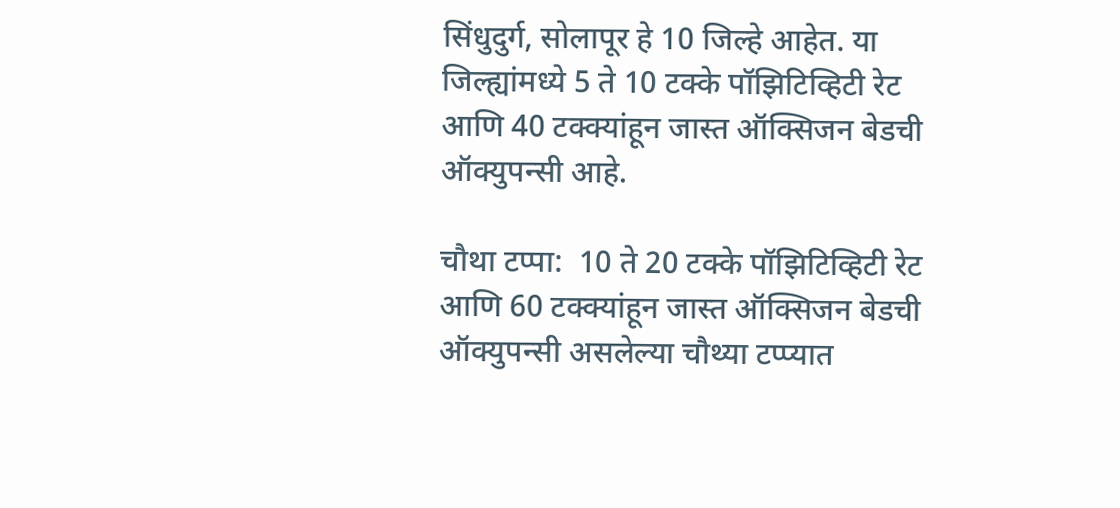सिंधुदुर्ग, सोलापूर हे 10 जिल्हे आहेत. या जिल्ह्यांमध्ये 5 ते 10 टक्के पॉझिटिव्हिटी रेट आणि 40 टक्क्यांहून जास्त ऑक्सिजन बेडची ऑक्युपन्सी आहे.

चौथा टप्पा:  10 ते 20 टक्के पॉझिटिव्हिटी रेट आणि 60 टक्क्यांहून जास्त ऑक्सिजन बेडची ऑक्युपन्सी असलेल्या चौथ्या टप्प्यात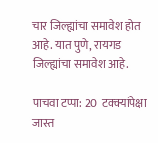चार जिल्ह्यांचा समावेश होत आहे. यात पुणे, रायगड जिल्ह्यांचा समावेश आहे.

पाचवा टप्पा: 20  टक्क्यांपेक्षा जास्त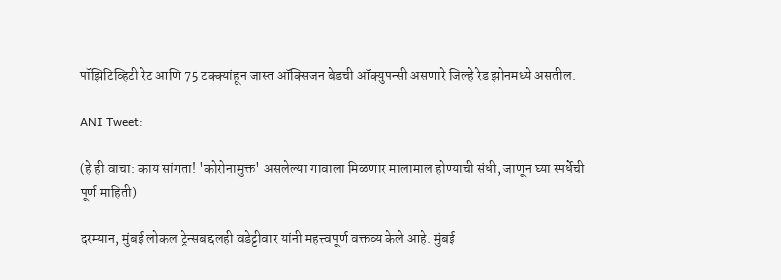पॉझिटिव्हिटी रेट आणि 75 टक्क्यांहून जास्त ऑक्सिजन बेडची ऑक्युपन्सी असणारे जिल्हे रेड झोनमध्ये असतील.

ANI Tweet:

(हे ही वाचा: काय सांगता! 'कोरोनामुक्त' असलेल्या गावाला मिळणार मालामाल होण्याची संधी, जाणून घ्या स्पर्धेची पूर्ण माहिती)

दरम्यान, मुंबई लोकल ट्रेन्सबद्दलही वडेट्टीवार यांनी महत्त्वपूर्ण वक्तव्य केले आहे. मुंबई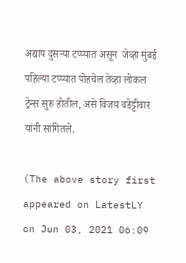अद्याप दुसऱ्या टप्प्यात असून  जेव्हा मुंबई पहिल्या टप्प्यात पोहचेल तेव्हा लोकल ट्रेन्स सुरु होतील, असे विजय वडेट्टीवार यांनी सांगितले.

(The above story first appeared on LatestLY on Jun 03, 2021 06:09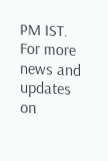PM IST. For more news and updates on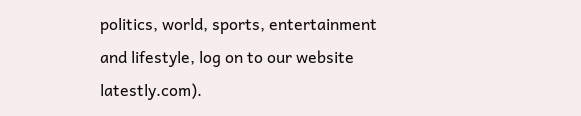politics, world, sports, entertainment and lifestyle, log on to our website latestly.com).